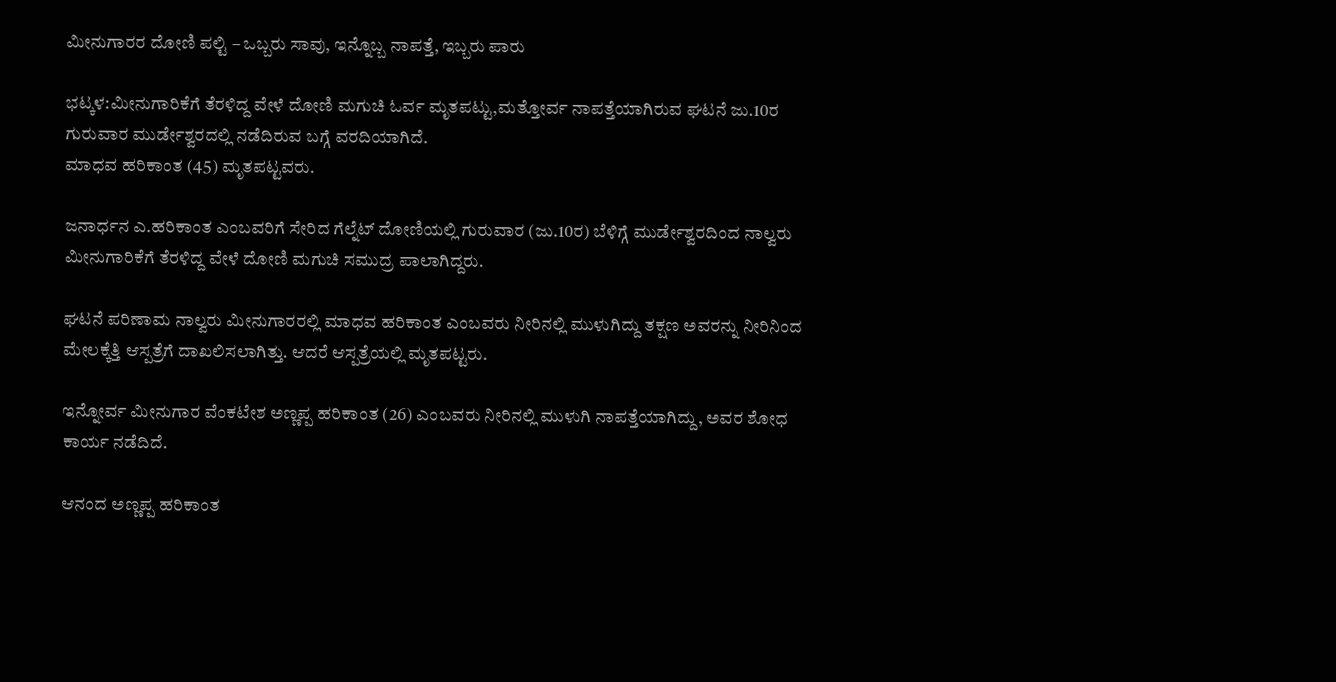ಮೀನುಗಾರರ ದೋಣಿ ಪಲ್ಟಿ – ಒಬ್ಬರು ಸಾವು, ಇನ್ನೊಬ್ಬ ನಾಪತ್ತೆ, ಇಬ್ಬರು ಪಾರು

ಭಟ್ಕಳ:ಮೀನುಗಾರಿಕೆಗೆ ತೆರಳಿದ್ದ ವೇಳೆ ದೋಣಿ ಮಗುಚಿ ಓರ್ವ ಮೃತಪಟ್ಟು,ಮತ್ತೋರ್ವ ನಾಪತ್ತೆಯಾಗಿರುವ ಘಟನೆ ಜು.10ರ ಗುರುವಾರ ಮುರ್ಡೇಶ್ವರದಲ್ಲಿ ನಡೆದಿರುವ ಬಗ್ಗೆ ವರದಿಯಾಗಿದೆ.
ಮಾಧವ ಹರಿಕಾಂತ (45) ಮೃತಪಟ್ಟವರು.

ಜನಾರ್ಧನ ಎ.ಹರಿಕಾಂತ ಎಂಬವರಿಗೆ ಸೇರಿದ ಗೆಲ್ನೆಟ್ ದೋಣಿಯಲ್ಲಿ ಗುರುವಾರ (ಜು.10ರ) ಬೆಳಿಗ್ಗೆ ಮುರ್ಡೇಶ್ವರದಿಂದ ನಾಲ್ವರು ಮೀನುಗಾರಿಕೆಗೆ ತೆರಳಿದ್ದ ವೇಳೆ ದೋಣಿ ಮಗುಚಿ ಸಮುದ್ರ ಪಾಲಾಗಿದ್ದರು.

ಘಟನೆ ಪರಿಣಾಮ ನಾಲ್ವರು ಮೀನುಗಾರರಲ್ಲಿ ಮಾಧವ ಹರಿಕಾಂತ ಎಂಬವರು ನೀರಿನಲ್ಲಿ ಮುಳುಗಿದ್ದು ತಕ್ಷಣ ಅವರನ್ನು ನೀರಿನಿಂದ ಮೇಲಕ್ಕೆತ್ತಿ ಆಸ್ಪತ್ರೆಗೆ ದಾಖಲಿಸಲಾಗಿತ್ತು. ಆದರೆ ಆಸ್ಪತ್ರೆಯಲ್ಲಿ ಮೃತಪಟ್ಟರು.

ಇನ್ನೋರ್ವ ಮೀನುಗಾರ ವೆಂಕಟೇಶ ಅಣ್ಣಪ್ಪ ಹರಿಕಾಂತ (26) ಎಂಬವರು ನೀರಿನಲ್ಲಿ ಮುಳುಗಿ ನಾಪತ್ತೆಯಾಗಿದ್ದು, ಅವರ ಶೋಧ ಕಾರ್ಯ ನಡೆದಿದೆ.

ಆನಂದ ಅಣ್ಣಪ್ಪ ಹರಿಕಾಂತ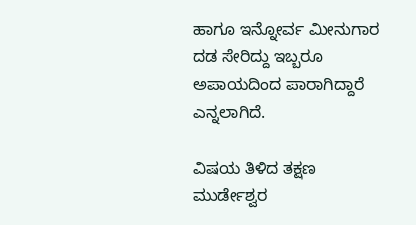ಹಾಗೂ ಇನ್ನೋರ್ವ ಮೀನುಗಾರ ದಡ ಸೇರಿದ್ದು ಇಬ್ಬರೂ ಅಪಾಯದಿಂದ ಪಾರಾಗಿದ್ದಾರೆ ಎನ್ನಲಾಗಿದೆ.

ವಿಷಯ ತಿಳಿದ ತಕ್ಷಣ ಮುರ್ಡೇಶ್ವರ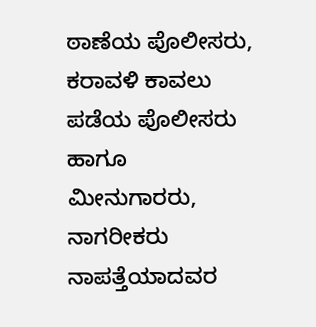ಠಾಣೆಯ ಪೊಲೀಸರು, ಕರಾವಳಿ ಕಾವಲು ಪಡೆಯ ಪೊಲೀಸರು ಹಾಗೂ ಮೀನುಗಾರರು, ನಾಗರೀಕರು ನಾಪತ್ತೆಯಾದವರ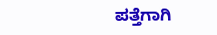ಪತ್ತೆಗಾಗಿ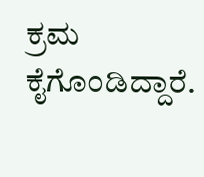ಕ್ರಮ ಕೈಗೊಂಡಿದ್ದಾರೆ.